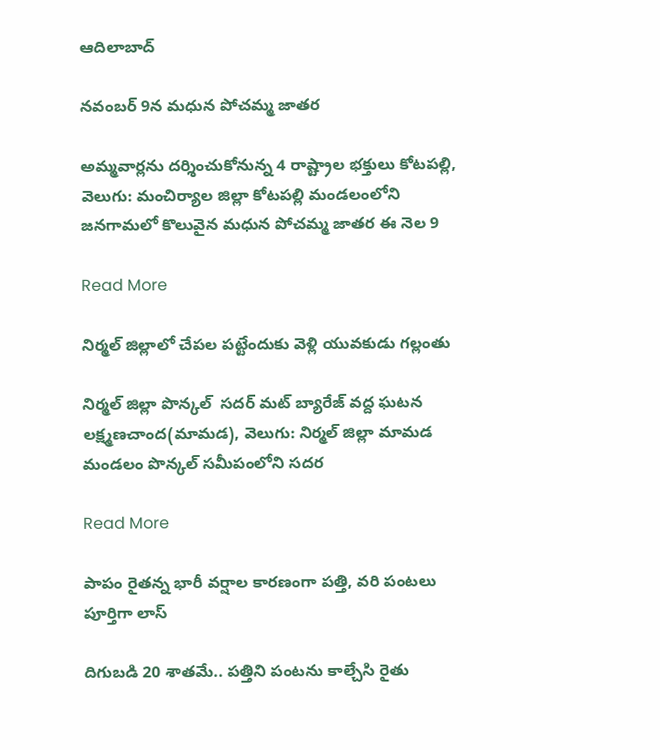ఆదిలాబాద్

నవంబర్ 9న మధున పోచమ్మ జాతర

అమ్మవార్లను దర్శించుకోనున్న 4 రాష్ట్రాల భక్తులు కోటపల్లి, వెలుగు: మంచిర్యాల జిల్లా కోటపల్లి మండలంలోని జనగామలో కొలువైన మధున పోచమ్మ జాతర ఈ నెల 9

Read More

నిర్మల్ జిల్లాలో చేపల పట్టేందుకు వెళ్లి యువకుడు గల్లంతు

నిర్మల్ జిల్లా పొన్కల్  సదర్ మట్ బ్యారేజ్ వద్ద ఘటన   లక్ష్మణచాంద(మామడ), వెలుగు: నిర్మల్ జిల్లా మామడ మండలం పొన్కల్ సమీపంలోని సదర

Read More

పాపం రైతన్న భారీ వర్షాల కారణంగా పత్తి, వరి పంటలు పూర్తిగా లాస్

దిగుబడి 20 శాతమే.. పత్తిని పంటను కాల్చేసి రైతు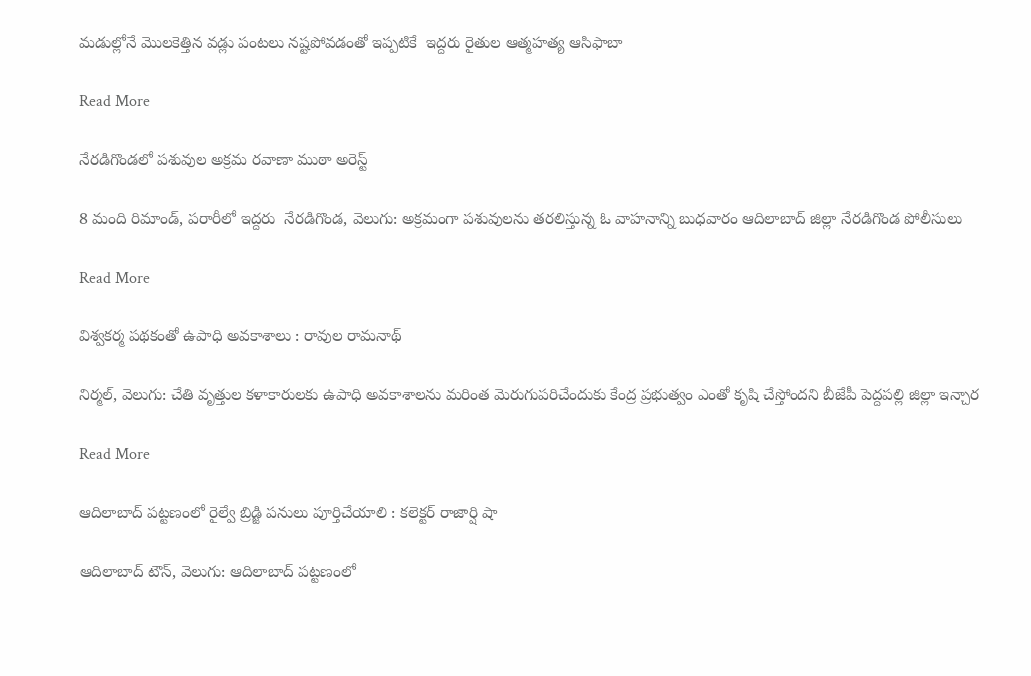మడుల్లోనే మొలకెత్తిన వడ్లు పంటలు నష్టపోవడంతో ఇప్పటికే  ఇద్దరు రైతుల ఆత్మహత్య ఆసిఫాబా

Read More

నేరడిగొండలో పశువుల అక్రమ రవాణా ముఠా అరెస్ట్

8 మంది రిమాండ్, పరారీలో ఇద్దరు  నేరడిగొండ, వెలుగు: అక్రమంగా పశువులను తరలిస్తున్న ఓ వాహనాన్ని బుధవారం ఆదిలాబాద్ జిల్లా నేరడిగొండ పోలీసులు

Read More

విశ్వకర్మ పథకంతో ఉపాధి అవకాశాలు : రావుల రామనాథ్

నిర్మల్, వెలుగు: చేతి వృత్తుల కళాకారులకు ఉపాధి అవకాశాలను మరింత మెరుగుపరిచేందుకు కేంద్ర ప్రభుత్వం ఎంతో కృషి చేస్తోందని బీజేపీ పెద్దపల్లి జిల్లా ఇన్చార

Read More

ఆదిలాబాద్ పట్టణంలో రైల్వే బ్రిడ్జి పనులు పూర్తిచేయాలి : కలెక్టర్ రాజార్షి షా

ఆదిలాబాద్ టౌన్, వెలుగు: ఆదిలాబాద్ పట్టణంలో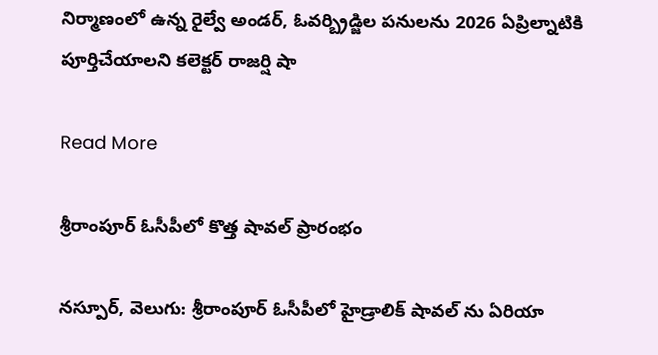నిర్మాణంలో ఉన్న రైల్వే అండర్, ఓవర్బ్రిడ్జిల పనులను 2026 ఏప్రిల్నాటికి పూర్తిచేయాలని కలెక్టర్ రాజర్షి షా

Read More

శ్రీరాంపూర్ ఓసీపీలో కొత్త షావల్ ప్రారంభం

నస్పూర్, వెలుగు: శ్రీరాంపూర్ ఓసీపీలో హైడ్రాలిక్ షావల్ ను ఏరియా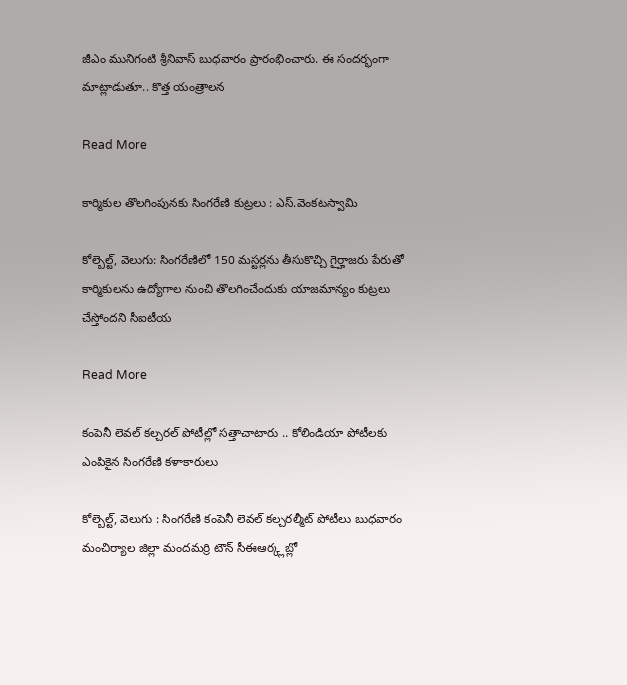జీఎం మునిగంటి శ్రీనివాస్ బుధవారం ప్రారంభించారు. ఈ సందర్భంగా మాట్లాడుతూ.. కొత్త యంత్రాలన

Read More

కార్మికుల తొలగింపునకు సింగరేణి కుట్రలు : ఎస్.వెంకటస్వామి

కోల్బెల్ట్, వెలుగు: సింగరేణిలో 150 మస్టర్లను తీసుకొచ్చి గైర్హాజరు పేరుతో కార్మికులను ఉద్యోగాల నుంచి తొలగించేందుకు యాజమాన్యం కుట్రలు చేస్తోందని సీఐటీయ

Read More

కంపెనీ లెవల్ కల్చరల్ పోటీల్లో సత్తాచాటారు .. కోలిండియా పోటీలకు ఎంపికైన సింగరేణి కళాకారులు

కోల్బెల్ట్, వెలుగు : సింగరేణి కంపెనీ లెవల్ కల్చరల్మీట్ పోటీలు బుధవారం మంచిర్యాల జిల్లా మందమర్రి టౌన్ సీఈఆర్క్లబ్లో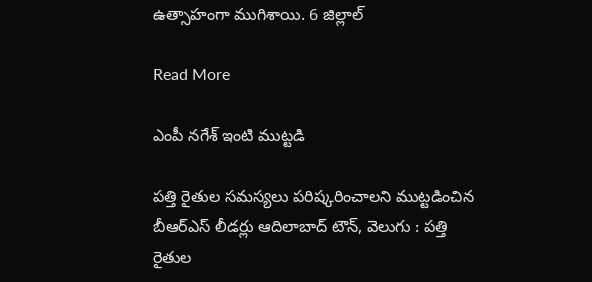ఉత్సాహంగా ముగిశాయి. 6 జిల్లాల్

Read More

ఎంపీ నగేశ్‌ ఇంటి ముట్టడి

పత్తి రైతుల సమస్యలు పరిష్కరించాలని ముట్టడించిన బీఆర్‌ఎస్‌ లీడర్లు ఆదిలాబాద్‌ టౌన్‌, వెలుగు : పత్తి రైతుల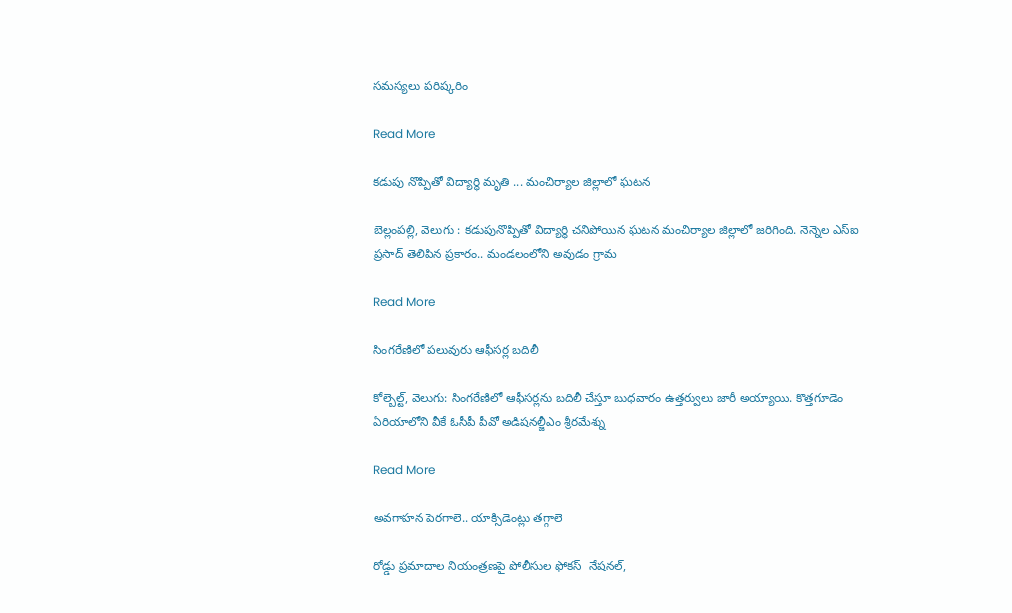సమస్యలు పరిష్కరిం

Read More

కడుపు నొప్పితో విద్యార్థి మృతి ... మంచిర్యాల జిల్లాలో ఘటన

బెల్లంపల్లి, వెలుగు : కడుపునొప్పితో విద్యార్థి చనిపోయిన ఘటన మంచిర్యాల జిల్లాలో జరిగింది. నెన్నెల ఎస్ఐ ప్రసాద్ తెలిపిన ప్రకారం.. మండలంలోని అవుడం గ్రామ

Read More

సింగరేణిలో పలువురు ఆఫీసర్ల బదిలీ

కోల్బెల్ట్, వెలుగు: సింగరేణిలో ఆఫీసర్లను బదిలీ చేస్తూ బుధవారం ఉత్తర్వులు జారీ అయ్యాయి. కొత్తగూడెం ఏరియాలోని వీకే ఓసీపీ పీవో అడిషనల్జీఎం శ్రీరమేశ్ను

Read More

అవగాహన పెరగాలె.. యాక్సిడెంట్లు తగ్గాలె

రోడ్డు ప్రమాదాల నియంత్రణపై పోలీసుల ఫోకస్  నేషనల్,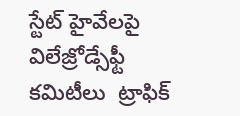స్టేట్ హైవేలపై విలేజ్రోడ్సేఫ్టీ కమిటీలు  ట్రాఫిక్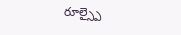రూల్స్పై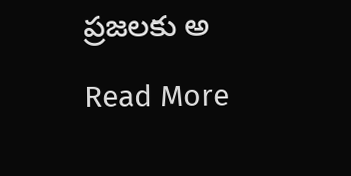ప్రజలకు అ

Read More